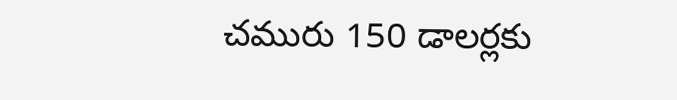చమురు 150 డాలర్లకు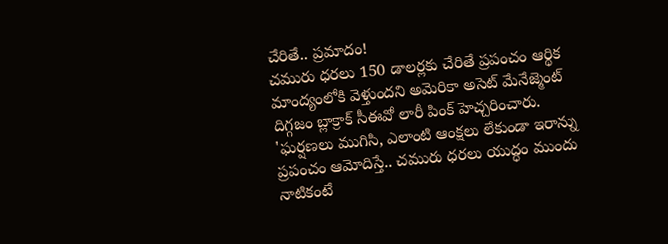చేరితే.. ప్రమాదం!
చమురు ధరలు 150 డాలర్లకు చేరితే ప్రపంచం ఆర్థిక మాంద్యంలోకి వెళ్తుందని అమెరికా అసెట్ మేనేజ్మెంట్ దిగ్గజం బ్లాక్రాక్ సీఈవో లారీ పింక్ హెచ్చరించారు. 'ఘర్షణలు ముగిసి, ఎలాంటి ఆంక్షలు లేకుండా ఇరాన్ను ప్రపంచం ఆమోదిస్తే.. చమురు ధరలు యుద్ధం ముందు నాటికంటే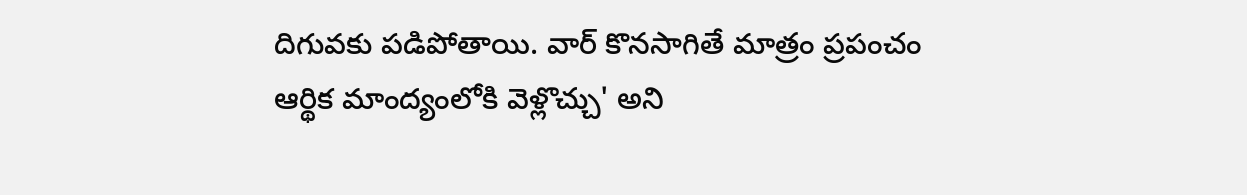దిగువకు పడిపోతాయి. వార్ కొనసాగితే మాత్రం ప్రపంచం ఆర్థిక మాంద్యంలోకి వెళ్లొచ్చు' అని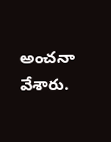అంచనా వేశారు.